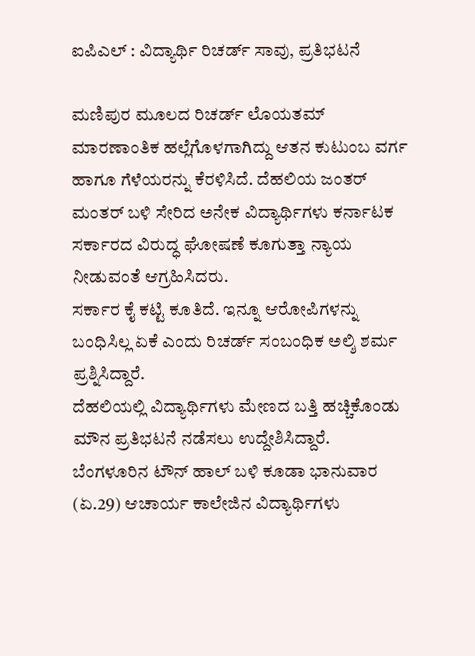ಐಪಿಎಲ್ : ವಿದ್ಯಾರ್ಥಿ ರಿಚರ್ಡ್ ಸಾವು, ಪ್ರತಿಭಟನೆ

ಮಣಿಪುರ ಮೂಲದ ರಿಚರ್ಡ್ ಲೊಯತಮ್ ಮಾರಣಾಂತಿಕ ಹಲ್ಲೆಗೊಳಗಾಗಿದ್ದು ಆತನ ಕುಟುಂಬ ವರ್ಗ ಹಾಗೂ ಗೆಳೆಯರನ್ನು ಕೆರಳಿಸಿದೆ. ದೆಹಲಿಯ ಜಂತರ್ ಮಂತರ್ ಬಳಿ ಸೇರಿದ ಅನೇಕ ವಿದ್ಯಾರ್ಥಿಗಳು ಕರ್ನಾಟಕ ಸರ್ಕಾರದ ವಿರುದ್ಧ ಘೋಷಣೆ ಕೂಗುತ್ತಾ ನ್ಯಾಯ ನೀಡುವಂತೆ ಆಗ್ರಹಿಸಿದರು.
ಸರ್ಕಾರ ಕೈ ಕಟ್ಟಿ ಕೂತಿದೆ. ಇನ್ನೂ ಆರೋಪಿಗಳನ್ನು ಬಂಧಿಸಿಲ್ಲ ಏಕೆ ಎಂದು ರಿಚರ್ಡ್ ಸಂಬಂಧಿಕ ಅಲ್ಶಿ ಶರ್ಮ ಪ್ರಶ್ನಿಸಿದ್ದಾರೆ.
ದೆಹಲಿಯಲ್ಲಿ ವಿದ್ಯಾರ್ಥಿಗಳು ಮೇಣದ ಬತ್ತಿ ಹಚ್ಚಿಕೊಂಡು ಮೌನ ಪ್ರತಿಭಟನೆ ನಡೆಸಲು ಉದ್ದೇಶಿಸಿದ್ದಾರೆ. ಬೆಂಗಳೂರಿನ ಟೌನ್ ಹಾಲ್ ಬಳಿ ಕೂಡಾ ಭಾನುವಾರ (ಏ.29) ಆಚಾರ್ಯ ಕಾಲೇಜಿನ ವಿದ್ಯಾರ್ಥಿಗಳು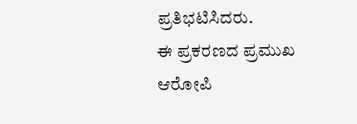ಪ್ರತಿಭಟಿಸಿದರು.
ಈ ಪ್ರಕರಣದ ಪ್ರಮುಖ ಆರೋಪಿ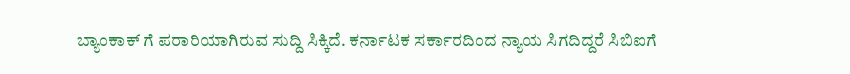ಬ್ಯಾಂಕಾಕ್ ಗೆ ಪರಾರಿಯಾಗಿರುವ ಸುದ್ದಿ ಸಿಕ್ಕಿದೆ. ಕರ್ನಾಟಕ ಸರ್ಕಾರದಿಂದ ನ್ಯಾಯ ಸಿಗದಿದ್ದರೆ ಸಿಬಿಐಗೆ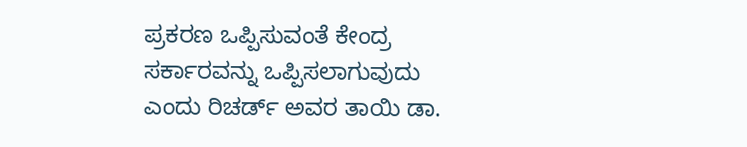ಪ್ರಕರಣ ಒಪ್ಪಿಸುವಂತೆ ಕೇಂದ್ರ ಸರ್ಕಾರವನ್ನು ಒಪ್ಪಿಸಲಾಗುವುದು ಎಂದು ರಿಚರ್ಡ್ ಅವರ ತಾಯಿ ಡಾ.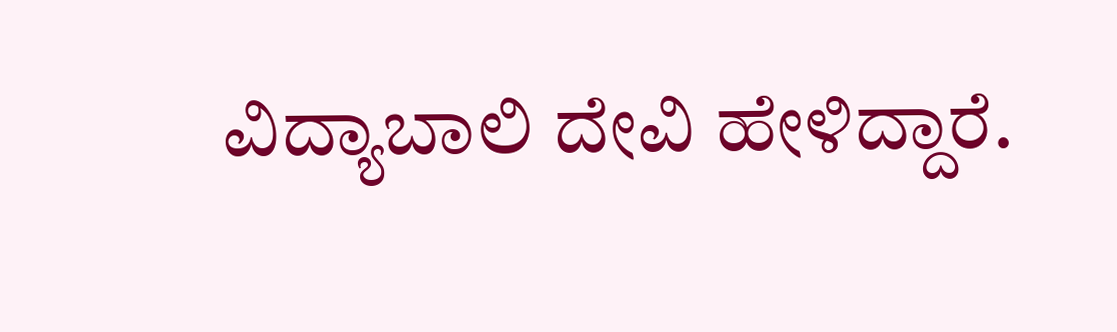ವಿದ್ಯಾಬಾಲಿ ದೇವಿ ಹೇಳಿದ್ದಾರೆ.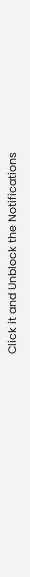Click it and Unblock the Notifications